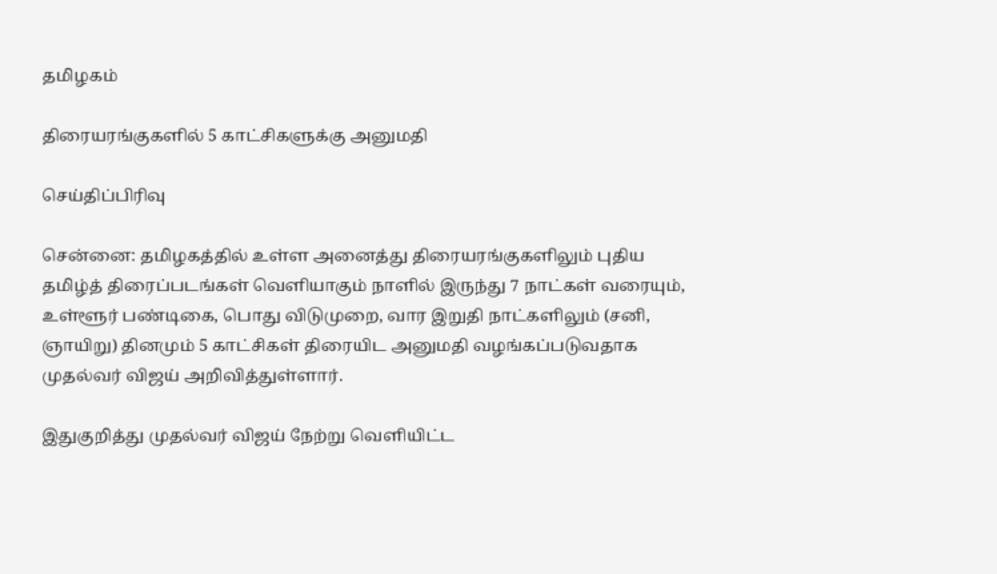தமிழகம்

திரையரங்குகளில் 5 காட்சிகளுக்கு அனுமதி

செய்திப்பிரிவு

சென்னை: தமிழகத்தில் உள்ள அனைத்து திரையரங்குகளிலும் புதிய தமிழ்த் திரைப்படங்கள் வெளியாகும் நாளில் இருந்து 7 நாட்கள் வரையும், உள்ளூர் பண்டிகை, பொது விடுமுறை, வார இறுதி நாட்களிலும் (சனி, ஞாயிறு) தினமும் 5 காட்சிகள் திரையிட அனுமதி வழங்கப்படுவதாக முதல்வர் விஜய் அறிவித்துள்ளார்.

இதுகுறித்து முதல்வர் விஜய் நேற்று வெளியிட்ட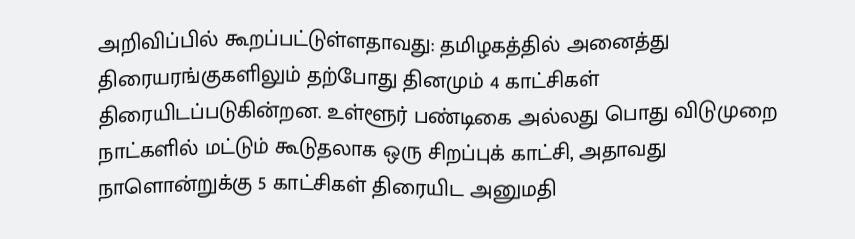அறிவிப்பில் கூறப்பட்டுள்ளதாவது: தமிழகத்தில் அனைத்து திரையரங்குகளிலும் தற்போது தினமும் 4 காட்சிகள் திரையிடப்படுகின்றன. உள்ளூர் பண்டிகை அல்லது பொது விடுமுறை நாட்களில் மட்டும் கூடுதலாக ஒரு சிறப்புக் காட்சி, அதாவது நாளொன்றுக்கு 5 காட்சிகள் திரையிட அனுமதி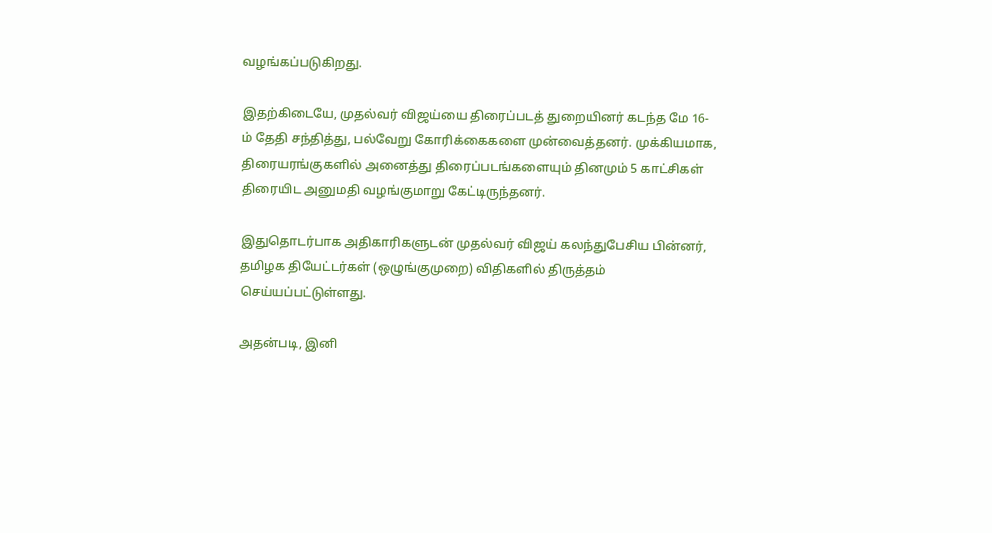வழங்கப்படுகிறது.

இதற்கிடையே, முதல்வர் விஜய்யை திரைப்படத் துறையினர் கடந்த மே 16-ம் தேதி சந்தித்து, பல்வேறு கோரிக்கைகளை முன்வைத்தனர். முக்கியமாக, திரையரங்குகளில் அனைத்து திரைப்படங்களையும் தினமும் 5 காட்சிகள் திரையிட அனுமதி வழங்குமாறு கேட்டிருந்தனர்.

இதுதொடர்பாக அதிகாரிகளுடன் முதல்வர் விஜய் கலந்துபேசிய பின்னர், தமிழக தியேட்டர்கள் (ஒழுங்குமுறை) விதிகளில் திருத்தம் செய்யப்பட்டுள்ளது.

அதன்படி, இனி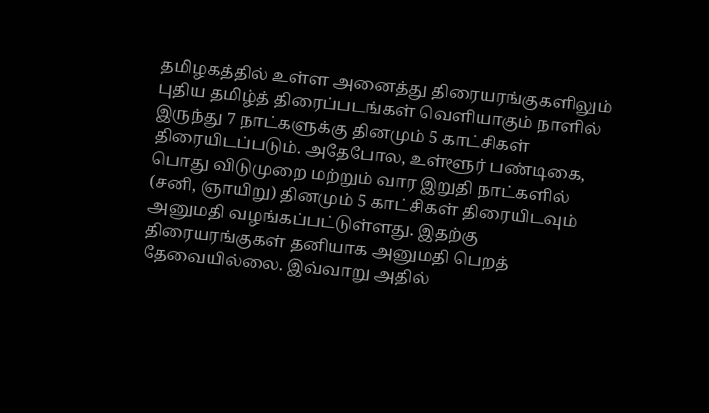தமிழகத்தில் உள்ள அனைத்து திரையரங்குகளிலும் புதிய தமிழ்த் திரைப்படங்கள் வெளியாகும் நாளில் இருந்து 7 நாட்களுக்கு தினமும் 5 காட்சிகள் திரையிடப்படும். அதேபோல, உள்ளூர் பண்டிகை, பொது விடுமுறை மற்றும் வார இறுதி நாட்களில் (சனி, ஞாயிறு) தினமும் 5 காட்சிகள் திரையிடவும் அனுமதி வழங்கப்பட்டுள்ளது. இதற்கு திரையரங்குகள் தனியாக அனுமதி பெறத் தேவையில்லை. இவ்வாறு அதில்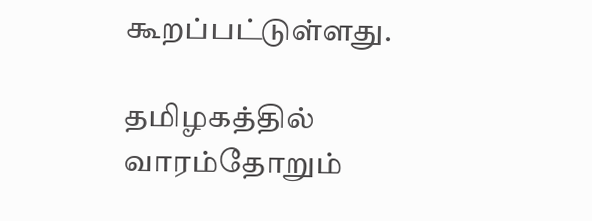கூறப்பட்டுள்ளது.

தமிழகத்தில் வாரம்தோறும்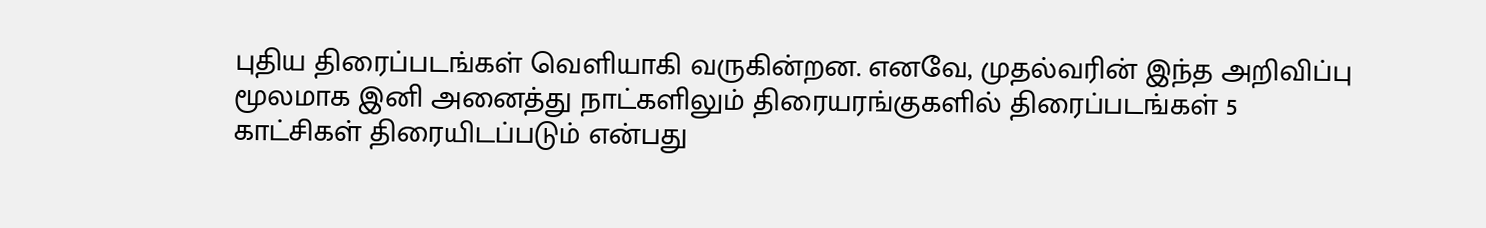புதிய திரைப்படங்கள் வெளியாகி வருகின்றன. எனவே, முதல்வரின் இந்த அறிவிப்பு மூலமாக இனி அனைத்து நாட்களிலும் திரையரங்குகளில் திரைப்படங்கள் 5 காட்சிகள் திரையிடப்படும் என்பது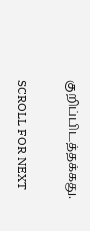குறிப்பிடத்தக்கது.

SCROLL FOR NEXT